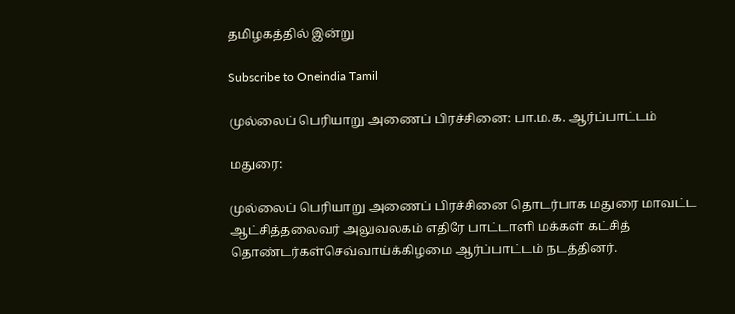தமிழகத்தில் இன்று

Subscribe to Oneindia Tamil

முல்லைப் பெரியாறு அணைப் பிரச்சினை: பா.ம.க. ஆர்ப்பாட்டம்

மதுரை:

முல்லைப் பெரியாறு அணைப் பிரச்சினை தொடர்பாக மதுரை மாவட்ட ஆட்சித்தலைவர் அலுவலகம் எதிரே பாட்டாளி மக்கள் கட்சித் தொண்டர்கள்செவ்வாய்க்கிழமை ஆர்ப்பாட்டம் நடத்தினர்.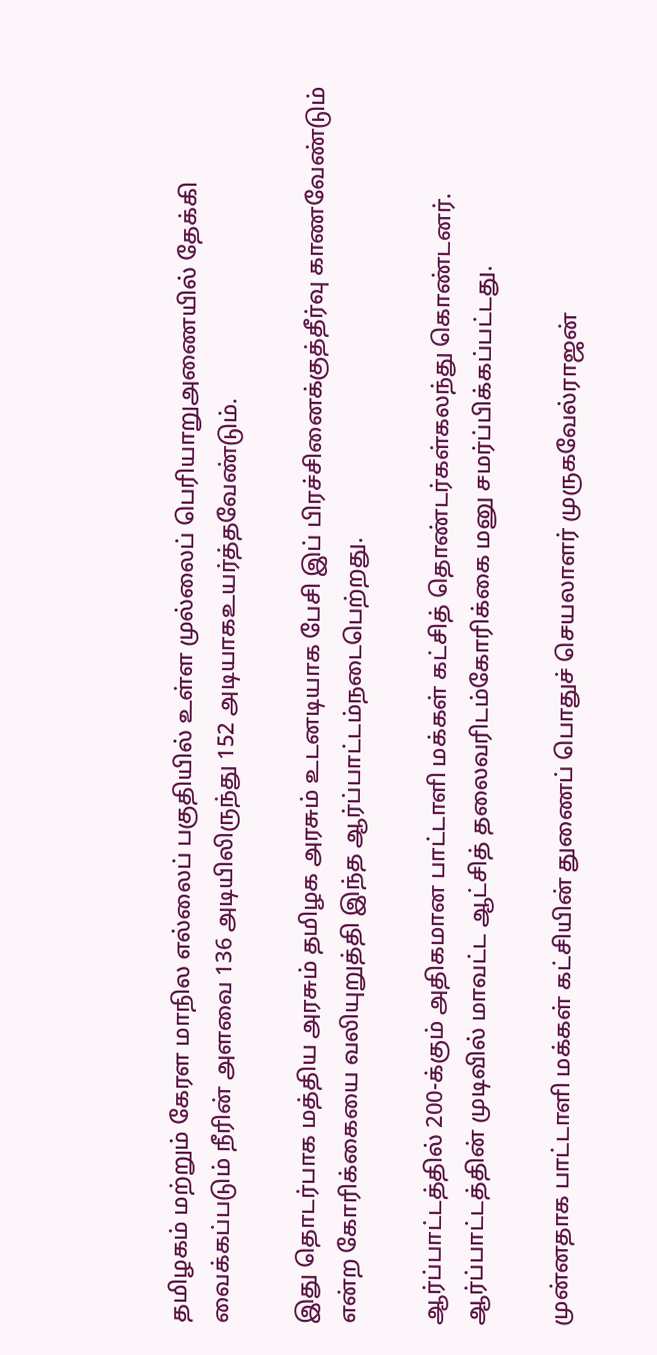தமிழகம் மற்றும் கேரள மாநில எல்லைப் பகுதியில் உள்ள முல்லைப் பெரியாறுஅணையில் தேக்கி வைக்கப்படும் நீரின் அளவை 136 அடியிலிருந்து 152 அடியாகஉயர்த்தவேண்டும்.

இது தொடர்பாக மத்திய அரசும் தமிழக அரசும் உடனடியாக பேசி இப் பிரச்சினைக்குத்தீர்வு காணவேண்டும் என்ற கோரிக்கையை வலியுறுத்தி இந்த ஆர்ப்பாட்டம்நடைபெற்றது.

ஆர்ப்பாட்டத்தில் 200-க்கும் அதிகமான பாட்டாளி மக்கள் கட்சித் தொண்டர்கள்கலந்து கொண்டனர். ஆர்ப்பாட்டத்தின் முடிவில் மாவட்ட ஆட்சித் தலைவரிடம்கோரிக்கை மனு சமர்ப்பிக்கப்பட்டது.

முன்னதாக பாட்டாளி மக்கள் கட்சியின் துணைப் பொதுச் செயலாளர் முருகவேல்ராஜன்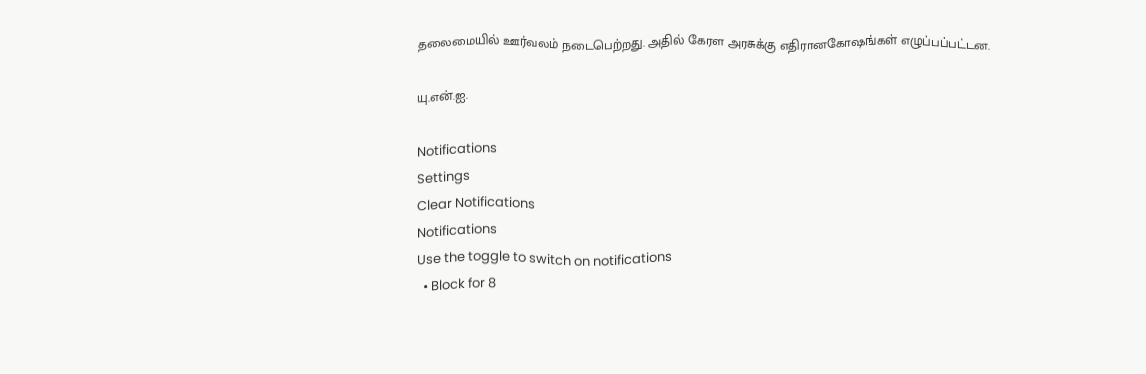தலைமையில் ஊர்வலம் நடைபெற்றது. அதில் கேரள அரசுக்கு எதிரானகோஷங்கள் எழுப்பப்பட்டன.

யு.என்.ஐ.

Notifications
Settings
Clear Notifications
Notifications
Use the toggle to switch on notifications
  • Block for 8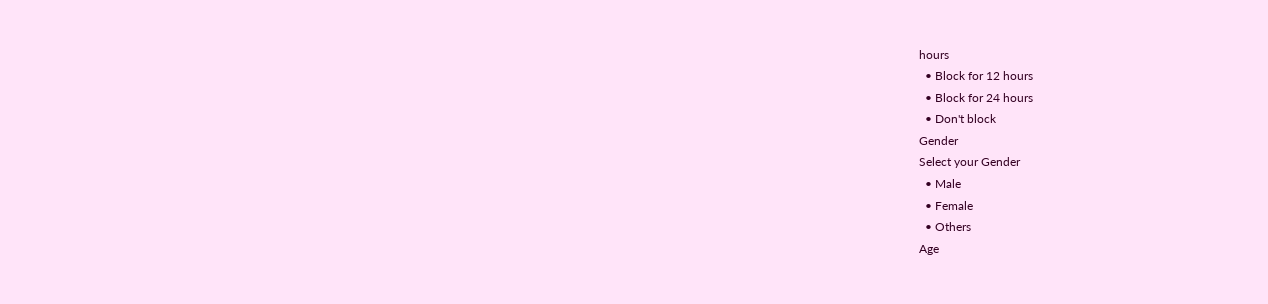hours
  • Block for 12 hours
  • Block for 24 hours
  • Don't block
Gender
Select your Gender
  • Male
  • Female
  • Others
Age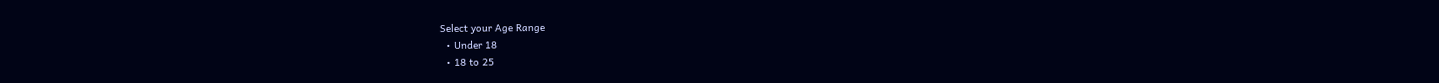Select your Age Range
  • Under 18
  • 18 to 25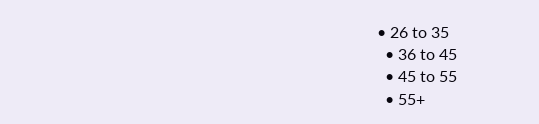• 26 to 35
  • 36 to 45
  • 45 to 55
  • 55+